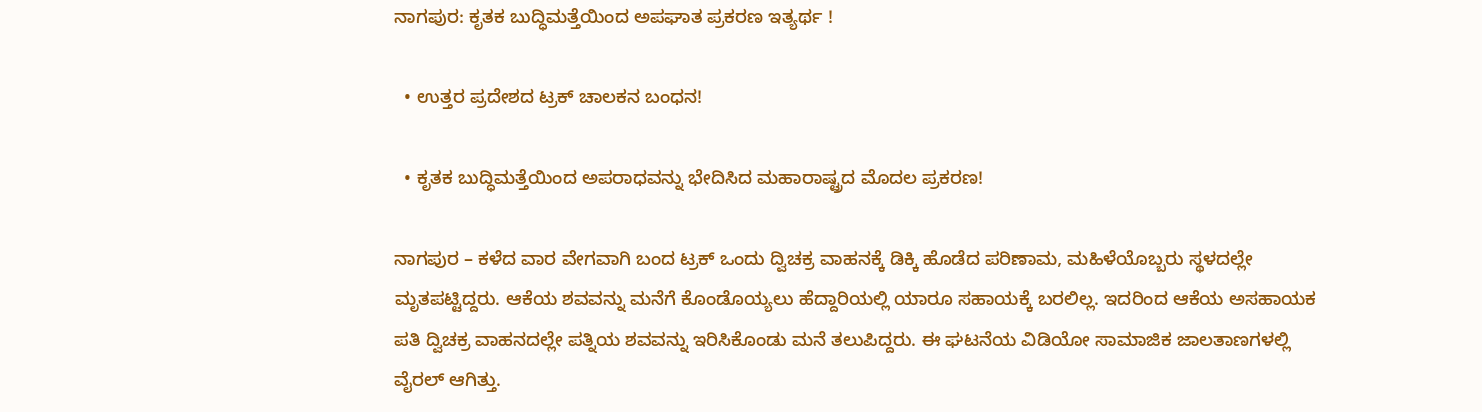ನಾಗಪುರ: ಕೃತಕ ಬುದ್ಧಿಮತ್ತೆಯಿಂದ ಅಪಘಾತ ಪ್ರಕರಣ ಇತ್ಯರ್ಥ !

  • ಉತ್ತರ ಪ್ರದೇಶದ ಟ್ರಕ್ ಚಾಲಕನ ಬಂಧನ!

  • ಕೃತಕ ಬುದ್ಧಿಮತ್ತೆಯಿಂದ ಅಪರಾಧವನ್ನು ಭೇದಿಸಿದ ಮಹಾರಾಷ್ಟ್ರದ ಮೊದಲ ಪ್ರಕರಣ!

ನಾಗಪುರ – ಕಳೆದ ವಾರ ವೇಗವಾಗಿ ಬಂದ ಟ್ರಕ್ ಒಂದು ದ್ವಿಚಕ್ರ ವಾಹನಕ್ಕೆ ಡಿಕ್ಕಿ ಹೊಡೆದ ಪರಿಣಾಮ, ಮಹಿಳೆಯೊಬ್ಬರು ಸ್ಥಳದಲ್ಲೇ ಮೃತಪಟ್ಟಿದ್ದರು. ಆಕೆಯ ಶವವನ್ನು ಮನೆಗೆ ಕೊಂಡೊಯ್ಯಲು ಹೆದ್ದಾರಿಯಲ್ಲಿ ಯಾರೂ ಸಹಾಯಕ್ಕೆ ಬರಲಿಲ್ಲ. ಇದರಿಂದ ಆಕೆಯ ಅಸಹಾಯಕ ಪತಿ ದ್ವಿಚಕ್ರ ವಾಹನದಲ್ಲೇ ಪತ್ನಿಯ ಶವವನ್ನು ಇರಿಸಿಕೊಂಡು ಮನೆ ತಲುಪಿದ್ದರು. ಈ ಘಟನೆಯ ವಿಡಿಯೋ ಸಾಮಾಜಿಕ ಜಾಲತಾಣಗಳಲ್ಲಿ ವೈರಲ್ ಆಗಿತ್ತು.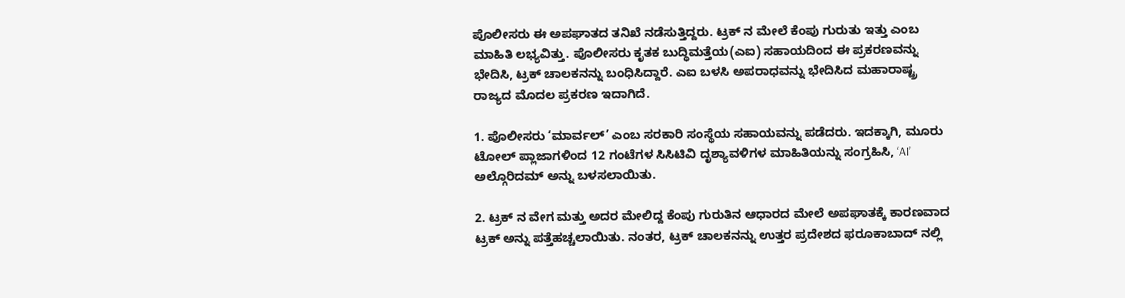ಪೊಲೀಸರು ಈ ಅಪಘಾತದ ತನಿಖೆ ನಡೆಸುತ್ತಿದ್ದರು. ಟ್ರಕ್‌ ನ ಮೇಲೆ ಕೆಂಪು ಗುರುತು ಇತ್ತು ಎಂಬ ಮಾಹಿತಿ ಲಭ್ಯವಿತ್ತು. ಪೊಲೀಸರು ಕೃತಕ ಬುದ್ಧಿಮತ್ತೆಯ(ಎಐ) ಸಹಾಯದಿಂದ ಈ ಪ್ರಕರಣವನ್ನು ಭೇದಿಸಿ, ಟ್ರಕ್ ಚಾಲಕನನ್ನು ಬಂಧಿಸಿದ್ದಾರೆ. ಎಐ ಬಳಸಿ ಅಪರಾಧವನ್ನು ಭೇದಿಸಿದ ಮಹಾರಾಷ್ಟ್ರ ರಾಜ್ಯದ ಮೊದಲ ಪ್ರಕರಣ ಇದಾಗಿದೆ.

1. ಪೊಲೀಸರು ‘ಮಾರ್ವಲ್’ ಎಂಬ ಸರಕಾರಿ ಸಂಸ್ಥೆಯ ಸಹಾಯವನ್ನು ಪಡೆದರು. ಇದಕ್ಕಾಗಿ, ಮೂರು ಟೋಲ್ ಪ್ಲಾಜಾಗಳಿಂದ 12 ಗಂಟೆಗಳ ಸಿಸಿಟಿವಿ ದೃಶ್ಯಾವಳಿಗಳ ಮಾಹಿತಿಯನ್ನು ಸಂಗ್ರಹಿಸಿ, ‘AI’ ಅಲ್ಗೊರಿದಮ್ ಅನ್ನು ಬಳಸಲಾಯಿತು.

2. ಟ್ರಕ್‌ ನ ವೇಗ ಮತ್ತು ಅದರ ಮೇಲಿದ್ದ ಕೆಂಪು ಗುರುತಿನ ಆಧಾರದ ಮೇಲೆ ಅಪಘಾತಕ್ಕೆ ಕಾರಣವಾದ ಟ್ರಕ್ ಅನ್ನು ಪತ್ತೆಹಚ್ಚಲಾಯಿತು. ನಂತರ, ಟ್ರಕ್ ಚಾಲಕನನ್ನು ಉತ್ತರ ಪ್ರದೇಶದ ಫರೂಕಾಬಾದ್‌ ನಲ್ಲಿ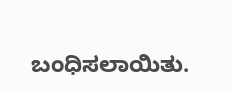ಬಂಧಿಸಲಾಯಿತು.